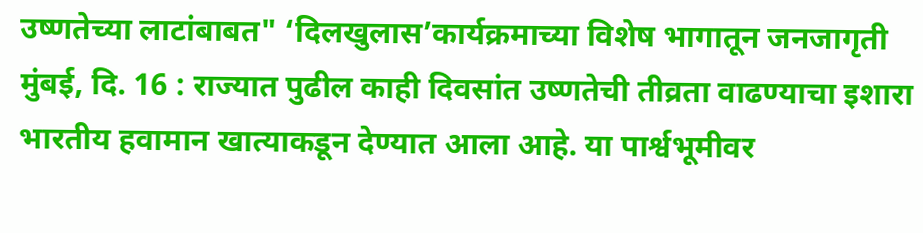उष्णतेच्या लाटांबाबत" ‘दिलखुलास’कार्यक्रमाच्या विशेष भागातून जनजागृती
मुंबई, दि. 16 : राज्यात पुढील काही दिवसांत उष्णतेची तीव्रता वाढण्याचा इशारा भारतीय हवामान खात्याकडून देण्यात आला आहे. या पार्श्वभूमीवर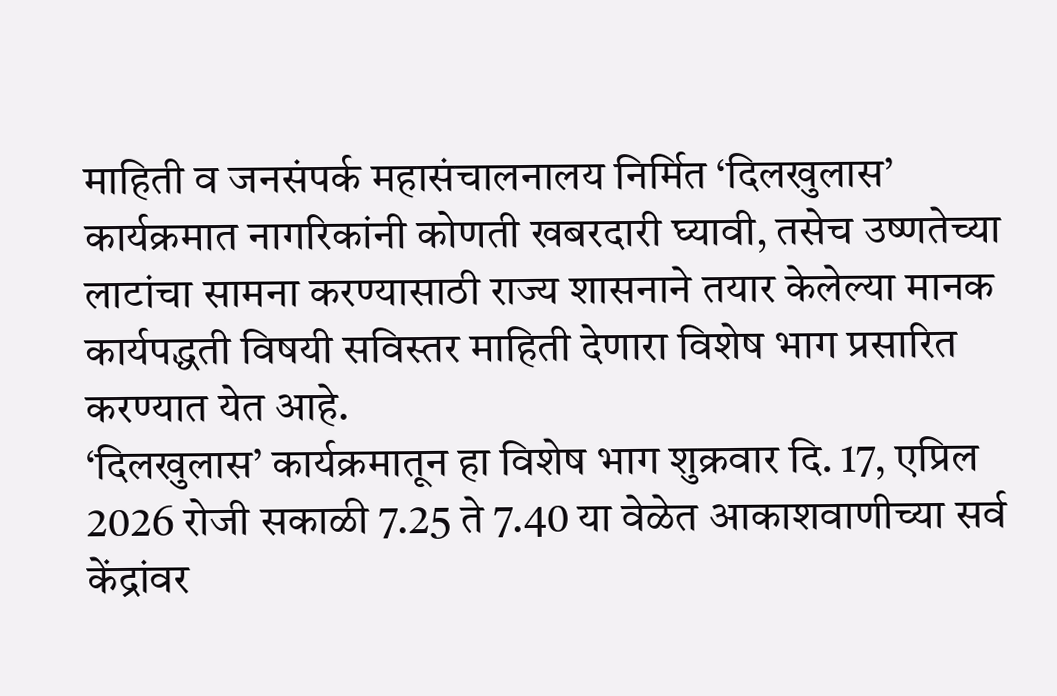माहिती व जनसंपर्क महासंचालनालय निर्मित ‘दिलखुलास’ कार्यक्रमात नागरिकांनी कोणती खबरदारी घ्यावी, तसेच उष्णतेच्या लाटांचा सामना करण्यासाठी राज्य शासनाने तयार केलेल्या मानक कार्यपद्धती विषयी सविस्तर माहिती देणारा विशेष भाग प्रसारित करण्यात येत आहे.
‘दिलखुलास’ कार्यक्रमातून हा विशेष भाग शुक्रवार दि. 17, एप्रिल 2026 रोजी सकाळी 7.25 ते 7.40 या वेळेत आकाशवाणीच्या सर्व केंद्रांवर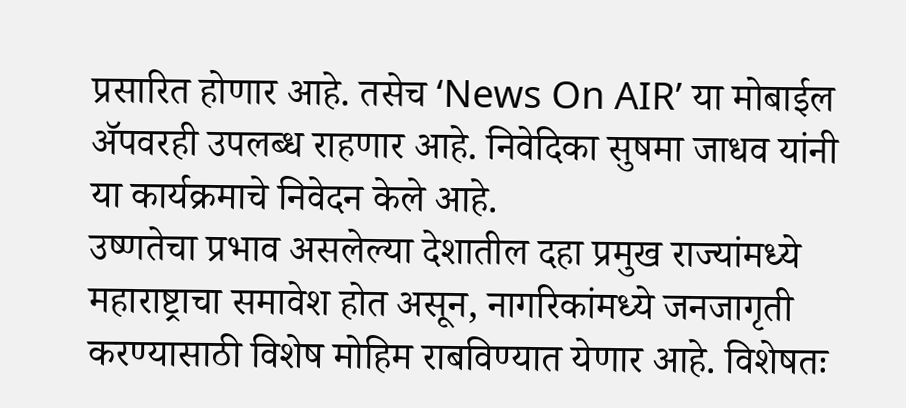प्रसारित होणार आहे. तसेच ‘News On AIR’ या मोबाईल ॲपवरही उपलब्ध राहणार आहे. निवेदिका सुषमा जाधव यांनी या कार्यक्रमाचे निवेदन केले आहे.
उष्णतेचा प्रभाव असलेल्या देशातील दहा प्रमुख राज्यांमध्ये महाराष्ट्राचा समावेश होत असून, नागरिकांमध्ये जनजागृती करण्यासाठी विशेष मोहिम राबविण्यात येणार आहे. विशेषतः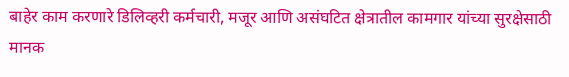बाहेर काम करणारे डिलिव्हरी कर्मचारी, मजूर आणि असंघटित क्षेत्रातील कामगार यांच्या सुरक्षेसाठी मानक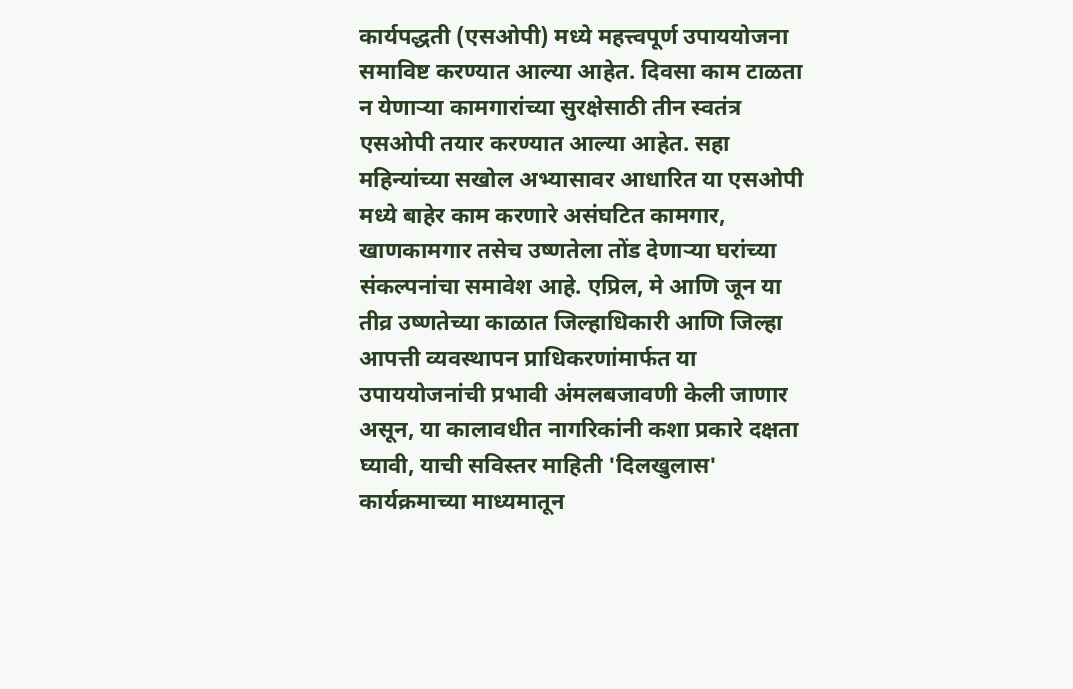कार्यपद्धती (एसओपी) मध्ये महत्त्वपूर्ण उपाययोजना समाविष्ट करण्यात आल्या आहेत. दिवसा काम टाळता न येणाऱ्या कामगारांच्या सुरक्षेसाठी तीन स्वतंत्र एसओपी तयार करण्यात आल्या आहेत. सहा महिन्यांच्या सखोल अभ्यासावर आधारित या एसओपी मध्ये बाहेर काम करणारे असंघटित कामगार, खाणकामगार तसेच उष्णतेला तोंड देणाऱ्या घरांच्या संकल्पनांचा समावेश आहे. एप्रिल, मे आणि जून या तीव्र उष्णतेच्या काळात जिल्हाधिकारी आणि जिल्हा आपत्ती व्यवस्थापन प्राधिकरणांमार्फत या उपाययोजनांची प्रभावी अंमलबजावणी केली जाणार असून, या कालावधीत नागरिकांनी कशा प्रकारे दक्षता घ्यावी, याची सविस्तर माहिती 'दिलखुलास' कार्यक्रमाच्या माध्यमातून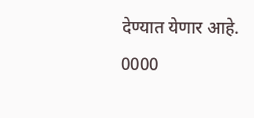देण्यात येणार आहे.
0000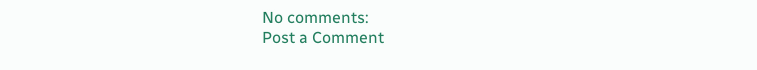No comments:
Post a Comment